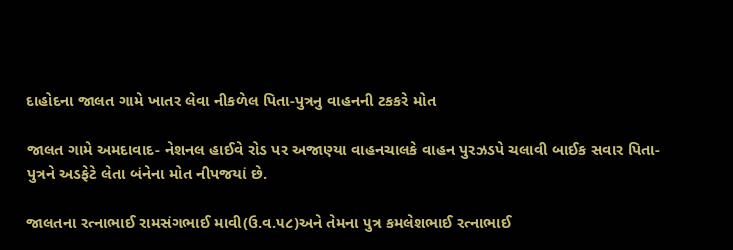દાહોદના જાલત ગામે ખાતર લેવા નીકળેલ પિતા-પુત્રનુ વાહનની ટકકરે મોત

જાલત ગામે અમદાવાદ- નેશનલ હાઈવે રોડ પર અજાણ્યા વાહનચાલકે વાહન પુરઝડપે ચલાવી બાઈક સવાર પિતા-પુત્રને અડફેટે લેતા બંનેના મોત નીપજયાં છે.

જાલતના રત્નાભાઈ રામસંગભાઈ માવી(ઉ.વ.૫૮)અને તેમના ૫ુત્ર કમલેશભાઈ રત્નાભાઈ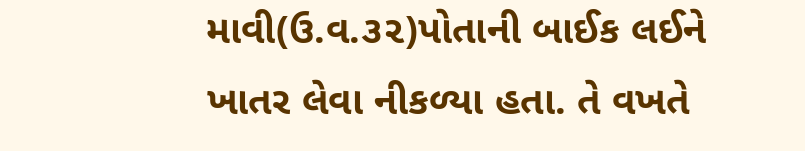માવી(ઉ.વ.૩૨)પોતાની બાઈક લઈને ખાતર લેવા નીકળ્યા હતા. તે વખતે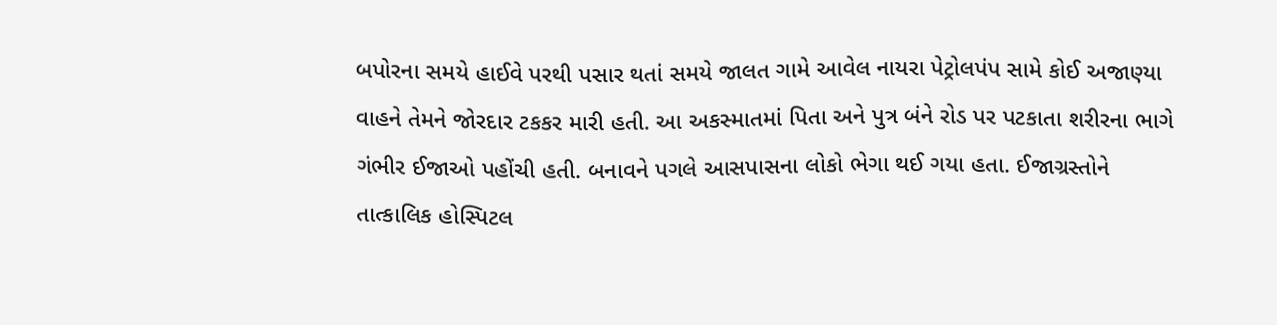બપોરના સમયે હાઈવે પરથી પસાર થતાં સમયે જાલત ગામે આવેલ નાયરા પેટ્રોલપંપ સામે કોઈ અજાણ્યા વાહને તેમને જોરદાર ટકકર મારી હતી. આ અકસ્માતમાં પિતા અને પુત્ર બંને રોડ પર પટકાતા શરીરના ભાગે ગંભીર ઈજાઓ પહોંચી હતી. બનાવને પગલે આસપાસના લોકો ભેગા થઈ ગયા હતા. ઈજાગ્રસ્તોને તાત્કાલિક હોસ્પિટલ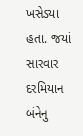ખસેડ્યા હતા. જયાં સારવાર દરમિયાન બંનેનુ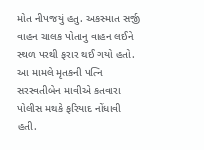મોત નીપજયું હતુ. અકસ્માત સર્જી વાહન ચાલક પોતાનુ વાહન લઈને સ્થળ પરથી ફરાર થઈ ગયો હતો. આ મામલે મૃતકની પત્નિ સરસ્વતીબેન માવીએ કતવારા પોલીસ મથકે ફરિયાદ નોંધાવી હતી.